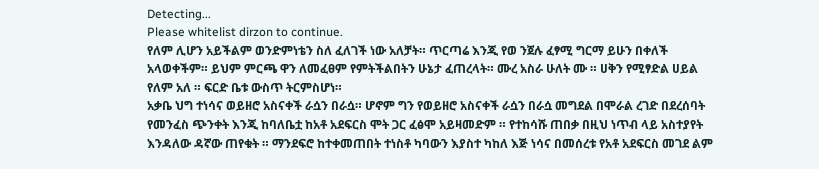Detecting...
Please whitelist dirzon to continue.
የለም ሊሆን አይችልም ወንድምነቴን ስለ ፈለገች ነው አለቻት። ጥርጣሬ እንጂ የወ ንጀሉ ፈፃሚ ግርማ ይሁን በቀለች አላወቀችም። ይህም ምርጫ ዋን ለመፈፀም የምትችልበትን ሁኔታ ፈጠረላት። ሙረ አስራ ሁለት ሙ ። ሀቅን የሚፃድል ሀይል የለም አለ ። ፍርድ ቤቱ ውስጥ ትርምስሆነ።
አቃቤ ህግ ተነሳና ወይዘሮ አስናቀች ራሷን በራሷ። ሆኖም ግን የወይዘሮ አስናቀች ራሷን በራሷ መግደል በሞራል ረገድ በደረሰባት የመንፈስ ጭንቀት እንጂ ከባለቤቷ ከአቶ አደፍርስ ሞት ጋር ፈፅሞ አይዛመድም ። የተከሳሹ ጠበቃ በዚህ ነጥብ ላይ አስተያየት እንዳለው ዳኛው ጠየቁት ። ማንደፍሮ ከተቀመጠበት ተነስቶ ካባውን እያስተ ካከለ እጅ ነሳና በመሰረቱ የአቶ አደፍርስ መገደ ልም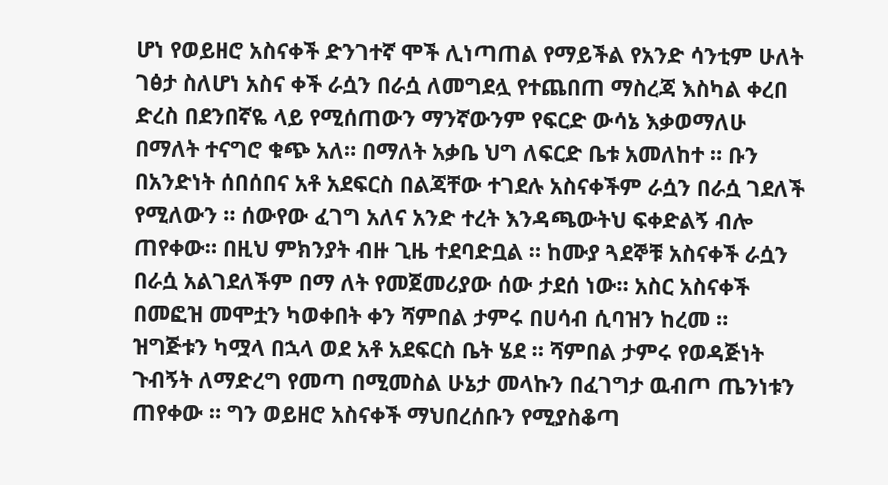ሆነ የወይዘሮ አስናቀች ድንገተኛ ሞች ሊነጣጠል የማይችል የአንድ ሳንቲም ሁለት ገፅታ ስለሆነ አስና ቀች ራሷን በራሷ ለመግደሏ የተጨበጠ ማስረጃ እስካል ቀረበ ድረስ በደንበኛዬ ላይ የሚሰጠውን ማንኛውንም የፍርድ ውሳኔ እቃወማለሁ በማለት ተናግሮ ቁጭ አለ። በማለት አቃቤ ህግ ለፍርድ ቤቱ አመለከተ ። ቡን በአንድነት ሰበሰበና አቶ አደፍርስ በልጃቸው ተገደሉ አስናቀችም ራሷን በራሷ ገደለች የሚለውን ። ሰውየው ፈገግ አለና አንድ ተረት እንዳጫውትህ ፍቀድልኝ ብሎ ጠየቀው። በዚህ ምክንያት ብዙ ጊዜ ተደባድቧል ። ከሙያ ጓደኞቹ አስናቀች ራሷን በራሷ አልገደለችም በማ ለት የመጀመሪያው ሰው ታደሰ ነው። አስር አስናቀች በመፎዝ መሞቷን ካወቀበት ቀን ሻምበል ታምሩ በሀሳብ ሲባዝን ከረመ ። ዝግጅቱን ካሟላ በኋላ ወደ አቶ አደፍርስ ቤት ሄደ ። ሻምበል ታምሩ የወዳጅነት ጉብኝት ለማድረግ የመጣ በሚመስል ሁኔታ መላኩን በፈገግታ ዉብጦ ጤንነቱን ጠየቀው ። ግን ወይዘሮ አስናቀች ማህበረሰቡን የሚያስቆጣ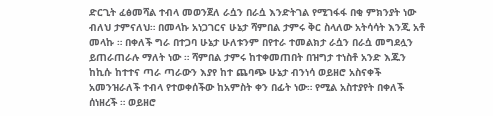ድርጊት ፈፅመሻል ተብላ መወንጀለ ራሷን በራሷ እንድትገል የሚገፋፋ በቂ ምክንያት ነው ብለህ ታምናለህ። በመላኩ አነጋገርና ሁኔታ ሻምበል ታምሩ ቅር ስላለው አትሳሳት እንጂ አቶ መላኩ ። በቀለች ግራ በተጋባ ሁኔታ ሁለቱንም በየተራ ተመልክታ ራሷን በራሷ መግደሏን ይጠራጠራሉ ማለት ነው ። ሻምበል ታምሩ ከተቀመጠበት በዝግታ ተነስቶ አንድ እጁን ከኪሱ ከተተና ጣራ ጣራውን እያየ ከተ ጨባጭ ሁኔታ ብንነሳ ወይዘሮ አስናቀች አመንዝራለች ተብላ የተወቀሰችው ከአምስት ቀን በፊት ነው። የሚል አስተያየት በቀለች ሰነዘረች ። ወይዘሮ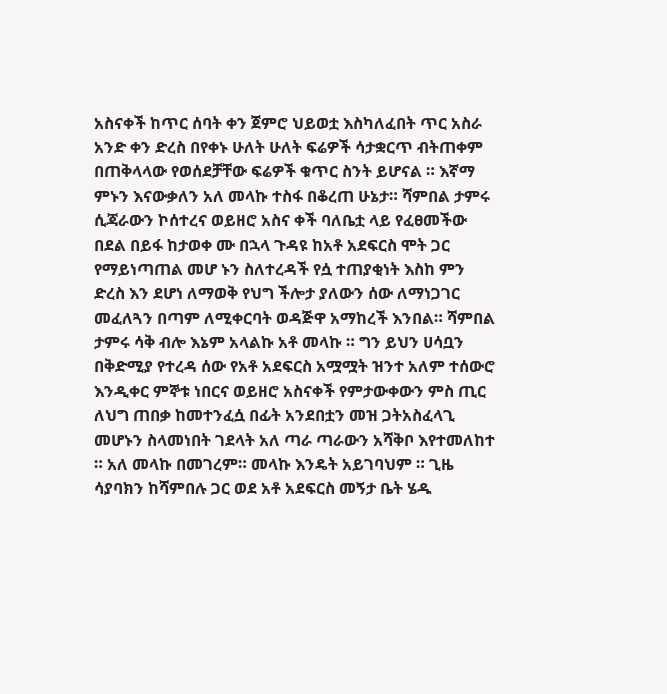አስናቀች ከጥር ሰባት ቀን ጀምሮ ህይወቷ እስካለፈበት ጥር አስራ አንድ ቀን ድረስ በየቀኑ ሁለት ሁለት ፍሬዎች ሳታቋርጥ ብትጠቀም በጠቅላላው የወሰደቻቸው ፍሬዎች ቁጥር ስንት ይሆናል ። እኛማ ምኑን እናውቃለን አለ መላኩ ተስፋ በቆረጠ ሁኔታ። ሻምበል ታምሩ ሲጃራውን ኮሰተረና ወይዘሮ አስና ቀች ባለቤቷ ላይ የፈፀመችው በደል በይፋ ከታወቀ ሙ በኋላ ጉዳዩ ከአቶ አደፍርስ ሞት ጋር የማይነጣጠል መሆ ኑን ስለተረዳች የሷ ተጠያቂነት እስከ ምን ድረስ እን ደሆነ ለማወቅ የህግ ችሎታ ያለውን ሰው ለማነጋገር መፈለጓን በጣም ለሚቀርባት ወዳጅዋ አማከረች እንበል። ሻምበል ታምሩ ሳቅ ብሎ እኔም አላልኩ አቶ መላኩ ። ግን ይህን ሀሳቧን በቅድሚያ የተረዳ ሰው የአቶ አደፍርስ አሟሟት ዝንተ አለም ተሰውሮ እንዲቀር ምኞቱ ነበርና ወይዘሮ አስናቀች የምታውቀውን ምስ ጢር ለህግ ጠበቃ ከመተንፈሷ በፊት አንደበቷን መዝ ጋትአስፈላጊ መሆኑን ስላመነበት ገደላት አለ ጣራ ጣራውን አሻቅቦ እየተመለከተ ። አለ መላኩ በመገረም። መላኩ እንዴት አይገባህም ። ጊዜ ሳያባክን ከሻምበሉ ጋር ወደ አቶ አደፍርስ መኝታ ቤት ሄዱ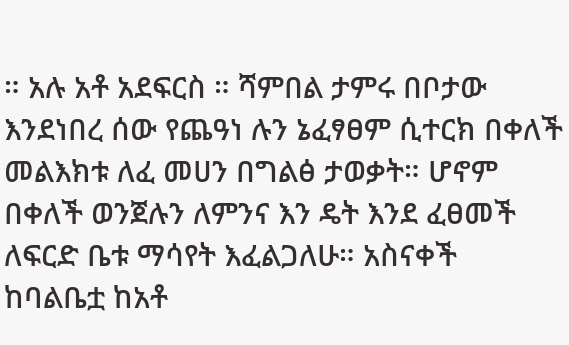። አሉ አቶ አደፍርስ ። ሻምበል ታምሩ በቦታው እንደነበረ ሰው የጨዓነ ሉን ኔፈፃፀም ሲተርክ በቀለች መልእክቱ ለፈ መሀን በግልፅ ታወቃት። ሆኖም በቀለች ወንጀሉን ለምንና እን ዴት እንደ ፈፀመች ለፍርድ ቤቱ ማሳየት እፈልጋለሁ። አስናቀች ከባልቤቷ ከአቶ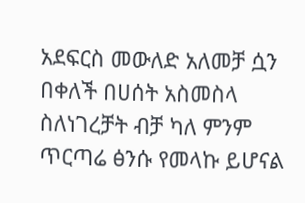አደፍርስ መውለድ አለመቻ ሷን በቀለች በሀሰት አስመስላ ስለነገረቻት ብቻ ካለ ምንም ጥርጣሬ ፅንሱ የመላኩ ይሆናል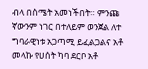ብላ በስሜት አመነችበት። ምንጩ ኛውንም ነገር በተለይም ወንጀል ለተ ግባራዊነቱ አጋጣሚ ይፈልጋልና አቶ መላኩ የሀሰት ካባ ደርቦ አቶ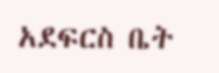አደፍርስ ቤት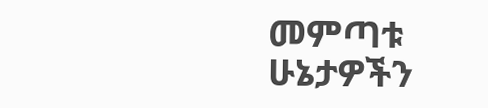መምጣቱ ሁኔታዎችን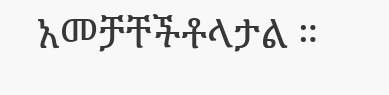አመቻቸችቶላታል ።